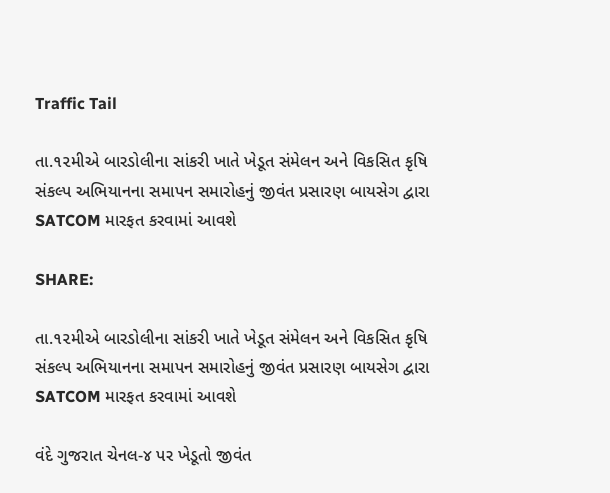Traffic Tail

તા.૧૨મીએ બારડોલીના સાંકરી ખાતે ખેડૂત સંમેલન અને વિકસિત કૃષિ સંકલ્પ અભિયાનના સમાપન સમારોહનું જીવંત પ્રસારણ બાયસેગ દ્વારા SATCOM મારફત કરવામાં આવશે

SHARE:

તા.૧૨મીએ બારડોલીના સાંકરી ખાતે ખેડૂત સંમેલન અને વિકસિત કૃષિ સંકલ્પ અભિયાનના સમાપન સમારોહનું જીવંત પ્રસારણ બાયસેગ દ્વારા SATCOM મારફત કરવામાં આવશે

વંદે ગુજરાત ચેનલ-૪ પર ખેડૂતો જીવંત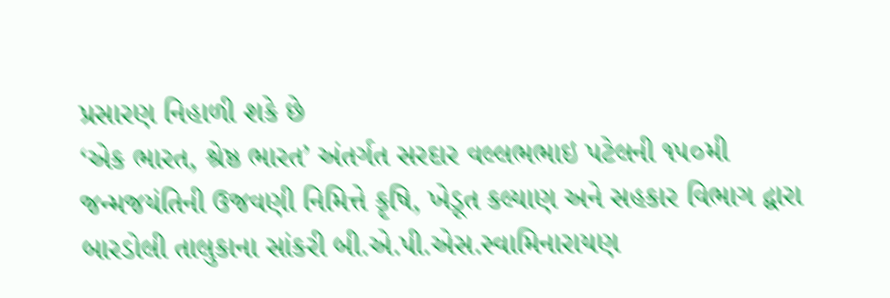પ્રસારણ નિહાળી શકે છે
‘એક ભારત, શ્રેષ્ઠ ભારત’ અંતર્ગત સરદાર વલ્લભભાઇ પટેલની ૧૫૦મી જન્મજયંતિની ઉજવણી નિમિત્તે કૃષિ, ખેડૂત કલ્યાણ અને સહકાર વિભાગ દ્વારા બારડોલી તાલુકાના સાંકરી બી.એ.પી.એસ.સ્વામિનારાયણ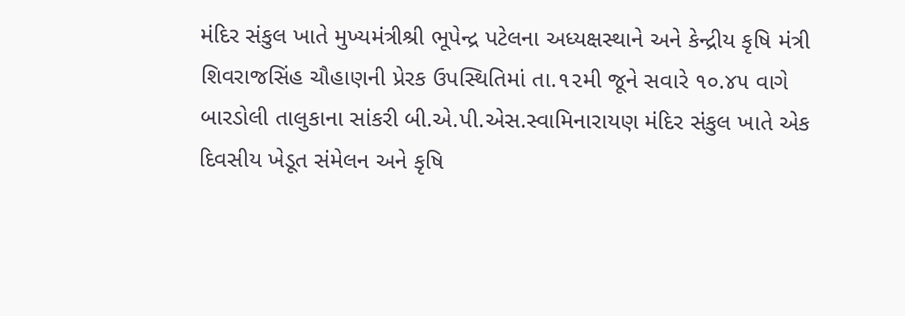મંદિર સંકુલ ખાતે મુખ્યમંત્રીશ્રી ભૂપેન્દ્ર પટેલના અધ્યક્ષસ્થાને અને કેન્દ્રીય કૃષિ મંત્રી શિવરાજસિંહ ચૌહાણની પ્રેરક ઉપસ્થિતિમાં તા.૧૨મી જૂને સવારે ૧૦.૪૫ વાગે બારડોલી તાલુકાના સાંકરી બી.એ.પી.એસ.સ્વામિનારાયણ મંદિર સંકુલ ખાતે એક દિવસીય ખેડૂત સંમેલન અને કૃષિ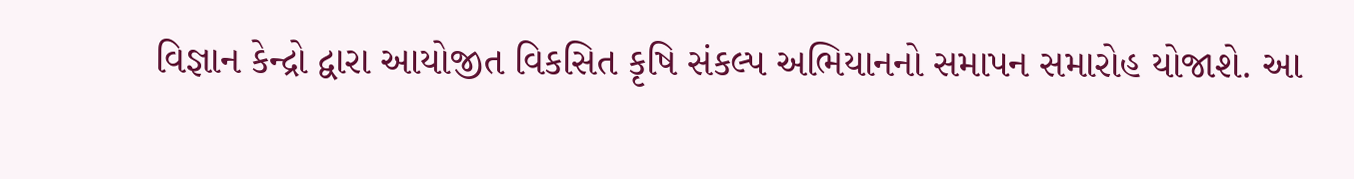વિજ્ઞાન કેન્દ્રો દ્વારા આયોજીત વિકસિત કૃષિ સંકલ્પ અભિયાનનો સમાપન સમારોહ યોજાશે. આ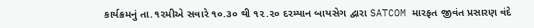કાર્યક્રમનું તા.૧૨મીએ સવારે ૧૦.૩૦ થી ૧૨.૨૦ દરમ્યાન બાયસેગ દ્વારા SATCOM મારફત જીવંત પ્રસારણ વંદે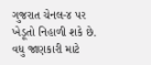ગુજરાત ચેનલ-૪ પર ખેડૂતો નિહાળી શકે છે. વધુ જાણકારી માટે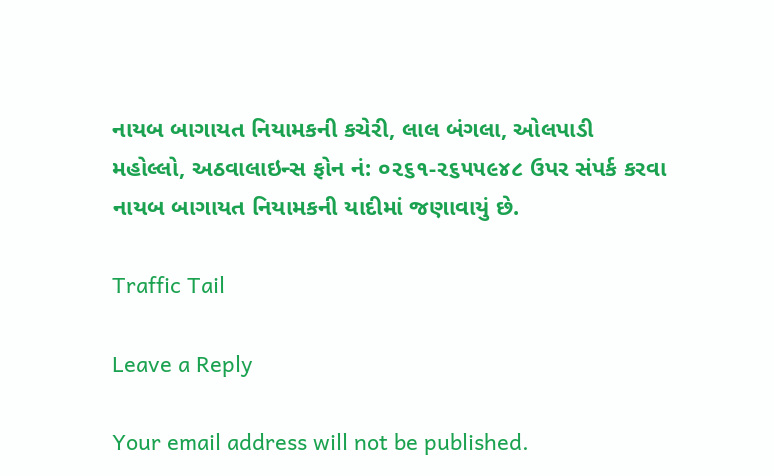નાયબ બાગાયત નિયામકની કચેરી, લાલ બંગલા, ઓલપાડી મહોલ્લો, અઠવાલાઇન્સ ફોન નં: ૦૨૬૧-૨૬૫૫૯૪૮ ઉપર સંપર્ક કરવા નાયબ બાગાયત નિયામકની યાદીમાં જણાવાયું છે.

Traffic Tail

Leave a Reply

Your email address will not be published.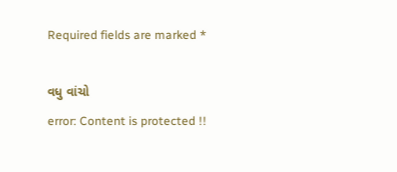Required fields are marked *

વધુ વાંચો
error: Content is protected !!